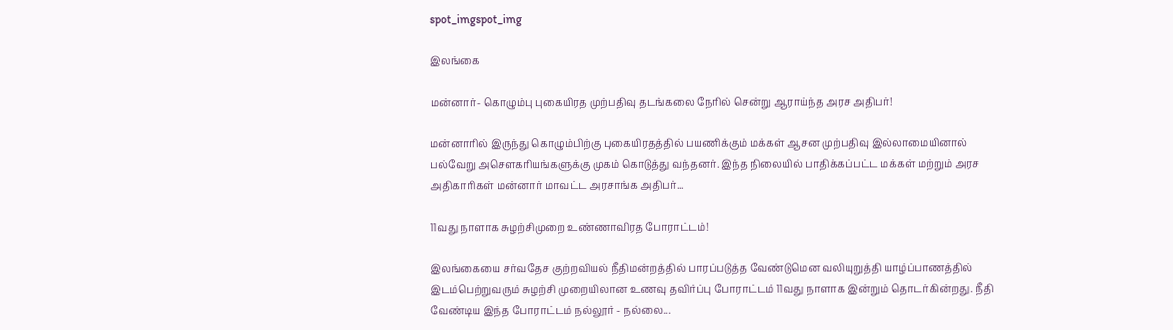spot_imgspot_img

இலங்கை

மன்னார்- கொழும்பு புகையிரத முற்பதிவு தடங்கலை நேரில் சென்று ஆராய்ந்த அரச அதிபர்!

மன்னாரில் இருந்து கொழும்பிற்கு புகையிரதத்தில் பயணிக்கும் மக்கள் ஆசன முற்பதிவு இல்லாமையினால் பல்வேறு அசௌகரியங்களுக்கு முகம் கொடுத்து வந்தனர். இந்த நிலையில் பாதிக்கப்பட்ட மக்கள் மற்றும் அரச அதிகாரிகள் மன்னார் மாவட்ட அரசாங்க அதிபர்...

11வது நாளாக சுழற்சிமுறை உண்ணாவிரத போராட்டம்!

இலங்கையை சர்வதேச குற்றவியல் நீதிமன்றத்தில் பாரப்படுத்த வேண்டுமென வலியுறுத்தி யாழ்ப்பாணத்தில் இடம்பெற்றுவரும் சுழற்சி முறையிலான உணவு தவிர்ப்பு போராட்டம் 11வது நாளாக இன்றும் தொடர்கின்றது. நீதி வேண்டிய இந்த போராட்டம் நல்லூர் - நல்லை...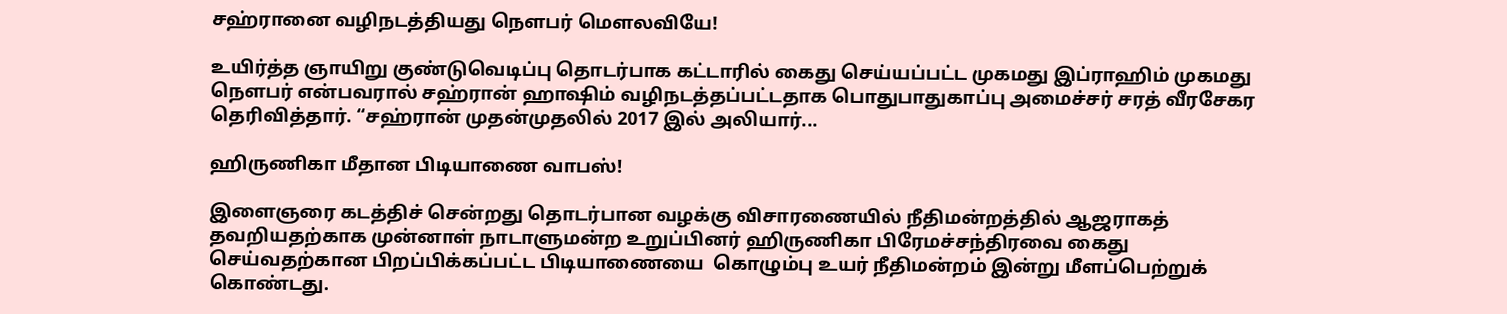சஹ்ரானை வழிநடத்தியது நௌபர் மௌலவியே!

உயிர்த்த ஞாயிறு குண்டுவெடிப்பு தொடர்பாக கட்டாரில் கைது செய்யப்பட்ட முகமது இப்ராஹிம் முகமது நௌபர் என்பவரால் சஹ்ரான் ஹாஷிம் வழிநடத்தப்பட்டதாக பொதுபாதுகாப்பு அமைச்சர் சரத் வீரசேகர தெரிவித்தார். “சஹ்ரான் முதன்முதலில் 2017 இல் அலியார்...

ஹிருணிகா மீதான பிடியாணை வாபஸ்!

இளைஞரை கடத்திச் சென்றது தொடர்பான வழக்கு விசாரணையில் நீதிமன்றத்தில் ஆஜராகத் தவறியதற்காக முன்னாள் நாடாளுமன்ற உறுப்பினர் ஹிருணிகா பிரேமச்சந்திரவை கைது செய்வதற்கான பிறப்பிக்கப்பட்ட பிடியாணையை  கொழும்பு உயர் நீதிமன்றம் இன்று மீளப்பெற்றுக் கொண்டது.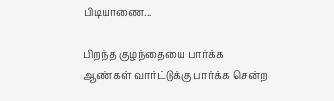பிடியாணை...

பிறந்த குழந்தையை பார்க்க ஆண்கள் வார்ட்டுக்கு பார்க்க சென்ற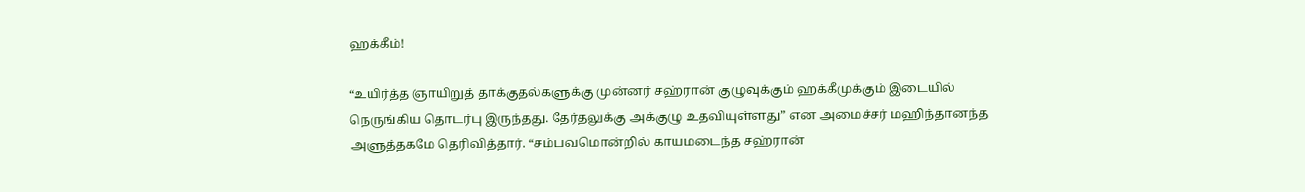ஹக்கீம்!

“உயிர்த்த ஞாயிறுத் தாக்குதல்களுக்கு முன்னர் சஹ்ரான் குழுவுக்கும் ஹக்கீமுக்கும் இடையில் நெருங்கிய தொடர்பு இருந்தது. தேர்தலுக்கு அக்குழு உதவியுள்ளது” என அமைச்சர் மஹிந்தானந்த அளுத்தகமே தெரிவித்தார். “சம்பவமொன்றில் காயமடைந்த சஹ்ரான்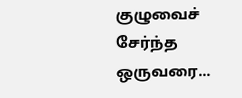குழுவைச் சேர்ந்த ஒருவரை...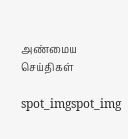அண்மைய செய்திகள்

spot_imgspot_img